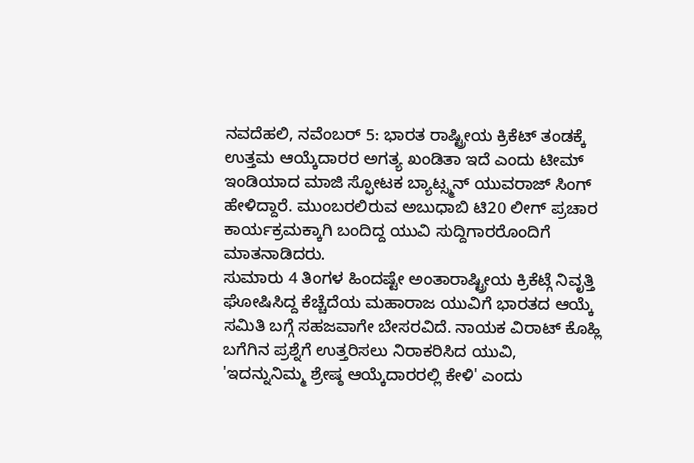ನವದೆಹಲಿ, ನವೆಂಬರ್ 5: ಭಾರತ ರಾಷ್ಟ್ರೀಯ ಕ್ರಿಕೆಟ್ ತಂಡಕ್ಕೆ ಉತ್ತಮ ಆಯ್ಕೆದಾರರ ಅಗತ್ಯ ಖಂಡಿತಾ ಇದೆ ಎಂದು ಟೀಮ್ ಇಂಡಿಯಾದ ಮಾಜಿ ಸ್ಫೋಟಕ ಬ್ಯಾಟ್ಸ್ಮನ್ ಯುವರಾಜ್ ಸಿಂಗ್ ಹೇಳಿದ್ದಾರೆ. ಮುಂಬರಲಿರುವ ಅಬುಧಾಬಿ ಟಿ20 ಲೀಗ್ ಪ್ರಚಾರ ಕಾರ್ಯಕ್ರಮಕ್ಕಾಗಿ ಬಂದಿದ್ದ ಯುವಿ ಸುದ್ದಿಗಾರರೊಂದಿಗೆ ಮಾತನಾಡಿದರು.
ಸುಮಾರು 4 ತಿಂಗಳ ಹಿಂದಷ್ಟೇ ಅಂತಾರಾಷ್ಟ್ರೀಯ ಕ್ರಿಕೆಟ್ಗೆ ನಿವೃತ್ತಿ ಘೋಷಿಸಿದ್ದ ಕೆಚ್ಚೆದೆಯ ಮಹಾರಾಜ ಯುವಿಗೆ ಭಾರತದ ಆಯ್ಕೆ ಸಮಿತಿ ಬಗ್ಗೆ ಸಹಜವಾಗೇ ಬೇಸರವಿದೆ. ನಾಯಕ ವಿರಾಟ್ ಕೊಹ್ಲಿ ಬಗೆಗಿನ ಪ್ರಶ್ನೆಗೆ ಉತ್ತರಿಸಲು ನಿರಾಕರಿಸಿದ ಯುವಿ, 'ಇದನ್ನುನಿಮ್ಮ ಶ್ರೇಷ್ಠ ಆಯ್ಕೆದಾರರಲ್ಲಿ ಕೇಳಿ' ಎಂದು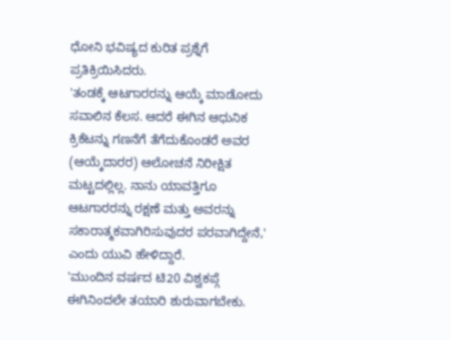ಧೋನಿ ಭವಿಷ್ಯದ ಕುರಿತ ಪ್ರಶ್ನೆಗೆ ಪ್ರತಿಕ್ರಿಯಿಸಿದರು.
'ತಂಡಕ್ಕೆ ಆಟಗಾರರನ್ನು ಆಯ್ಕೆ ಮಾಡೋದು ಸವಾಲಿನ ಕೆಲಸ. ಆದರೆ ಈಗಿನ ಆಧುನಿಕ ಕ್ರಿಕೆಟನ್ನು ಗಣನೆಗೆ ತೆಗೆದುಕೊಂಡರೆ ಅವರ (ಆಯ್ಕೆದಾರರ) ಆಲೋಚನೆ ನಿರೀಕ್ಷಿತ ಮಟ್ಟದಲ್ಲಿಲ್ಲ. ನಾನು ಯಾವತ್ತಿಗೂ ಆಟಗಾರರನ್ನು ರಕ್ಷಣೆ ಮತ್ತು ಅವರನ್ನು ಸಕಾರಾತ್ಮಕವಾಗಿರಿಸುವುದರ ಪರವಾಗಿದ್ದೇನೆ,' ಎಂದು ಯುವಿ ಹೇಳಿದ್ದಾರೆ.
'ಮುಂದಿನ ವರ್ಷದ ಟಿ20 ವಿಶ್ವಕಪ್ಗೆ ಈಗಿನಿಂದಲೇ ತಯಾರಿ ಶುರುವಾಗಬೇಕು.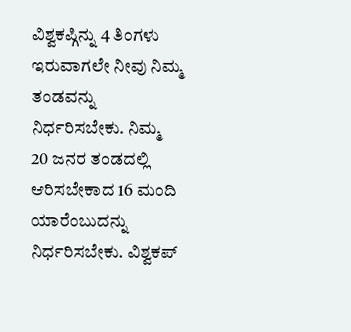ವಿಶ್ವಕಪ್ಗಿನ್ನು 4 ತಿಂಗಳು ಇರುವಾಗಲೇ ನೀವು ನಿಮ್ಮ ತಂಡವನ್ನು ನಿರ್ಧರಿಸಬೇಕು. ನಿಮ್ಮ 20 ಜನರ ತಂಡದಲ್ಲಿ ಆರಿಸಬೇಕಾದ 16 ಮಂದಿ ಯಾರೆಂಬುದನ್ನು ನಿರ್ಧರಿಸಬೇಕು. ವಿಶ್ವಕಪ್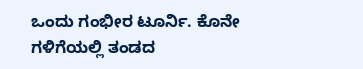ಒಂದು ಗಂಭೀರ ಟೂರ್ನಿ. ಕೊನೇ ಗಳಿಗೆಯಲ್ಲಿ ತಂಡದ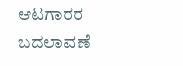ಆಟಗಾರರ ಬದಲಾವಣೆ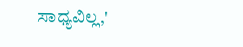ಸಾಧ್ಯವಿಲ್ಲ,'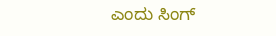ಎಂದು ಸಿಂಗ್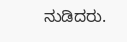ನುಡಿದರು.